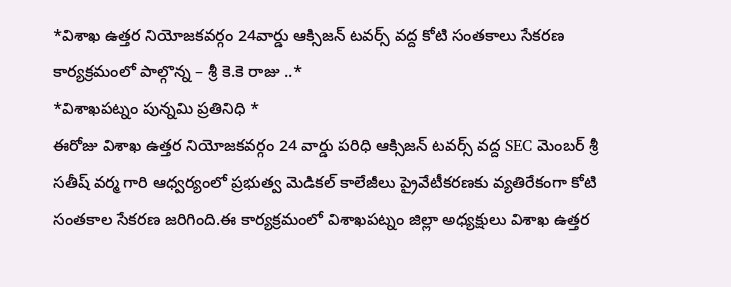*విశాఖ ఉత్తర నియోజకవర్గం 24వార్డు ఆక్సిజన్ టవర్స్ వద్ద కోటి సంతకాలు సేకరణ కార్యక్రమంలో పాల్గొన్న – శ్రీ కె.కె రాజు ..*
*విశాఖపట్నం పున్నమి ప్రతినిధి *
ఈరోజు విశాఖ ఉత్తర నియోజకవర్గం 24 వార్డు పరిధి ఆక్సిజన్ టవర్స్ వద్ద SEC మెంబర్ శ్రీ సతీష్ వర్మ గారి ఆధ్వర్యంలో ప్రభుత్వ మెడికల్ కాలేజీలు ప్రైవేటీకరణకు వ్యతిరేకంగా కోటి సంతకాల సేకరణ జరిగింది.ఈ కార్యక్రమంలో విశాఖపట్నం జిల్లా అధ్యక్షులు విశాఖ ఉత్తర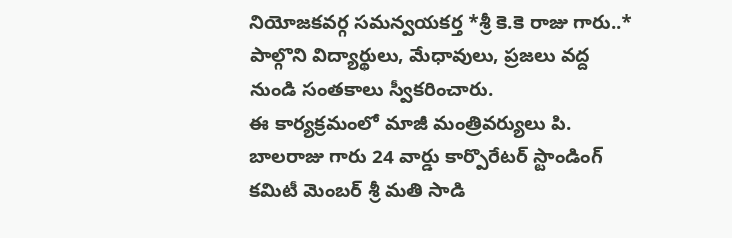నియోజకవర్గ సమన్వయకర్త *శ్రీ కె.కె రాజు గారు..* పాల్గొని విద్యార్థులు, మేధావులు, ప్రజలు వద్ద నుండి సంతకాలు స్వీకరించారు.
ఈ కార్యక్రమంలో మాజీ మంత్రివర్యులు పి. బాలరాజు గారు 24 వార్డు కార్పొరేటర్ స్టాండింగ్ కమిటీ మెంబర్ శ్రీ మతి సాడి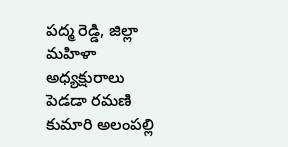పద్మ రెడ్డి, జిల్లా మహిళా అధ్యక్షురాలు పెడడా రమణి కుమారి అలంపల్లి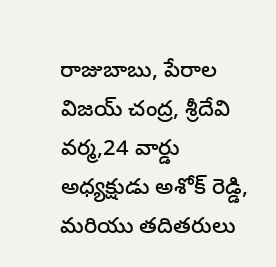రాజుబాబు, పేరాల విజయ్ చంద్ర, శ్రీదేవి వర్మ,24 వార్డు అధ్యక్షుడు అశోక్ రెడ్డి, మరియు తదితరులు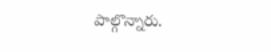పాల్గొన్నారు.